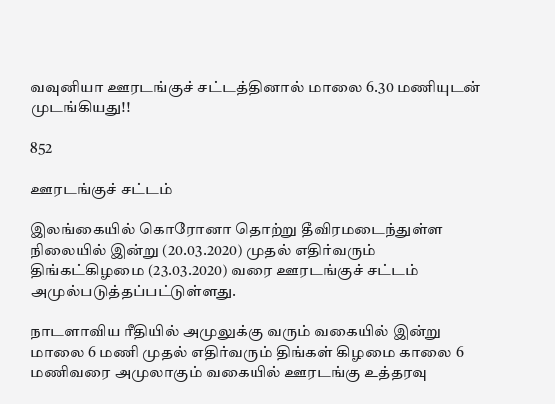வவுனியா ஊரடங்குச் சட்டத்தினால் மாலை 6.30 மணியுடன் முடங்கியது!!

852

ஊரடங்குச் சட்டம்

இலங்கையில் கொரோனா தொற்று தீவிரமடைந்துள்ள நிலையில் இன்று (20.03.2020) முதல் எதிர்வரும் திங்கட்கிழமை (23.03.2020) வரை ஊரடங்குச் சட்டம் அமுல்படுத்தப்பட்டுள்ளது.

நாடளாவிய ரீதியில் அமுலுக்கு வரும் வகையில் இன்று மாலை 6 மணி முதல் எதிர்வரும் திங்கள் கிழமை காலை 6 மணிவரை அமுலாகும் வகையில் ஊரடங்கு உத்தரவு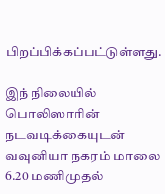பிறப்பிக்கப்பட்டுள்ளது.

இந் நிலையில் பொலிஸாரின் நடவடிக்கையுடன் வவுனியா நகரம் மாலை 6.20 மணிமுதல்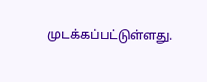முடக்கப்பட்டுள்ளது.